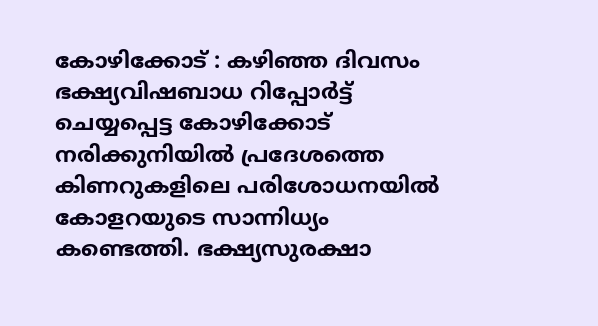കോഴിക്കോട് : കഴിഞ്ഞ ദിവസം ഭക്ഷ്യവിഷബാധ റിപ്പോർട്ട് ചെയ്യപ്പെട്ട കോഴിക്കോട് നരിക്കുനിയിൽ പ്രദേശത്തെ കിണറുകളിലെ പരിശോധനയിൽ കോളറയുടെ സാന്നിധ്യം കണ്ടെത്തി. ഭക്ഷ്യസുരക്ഷാ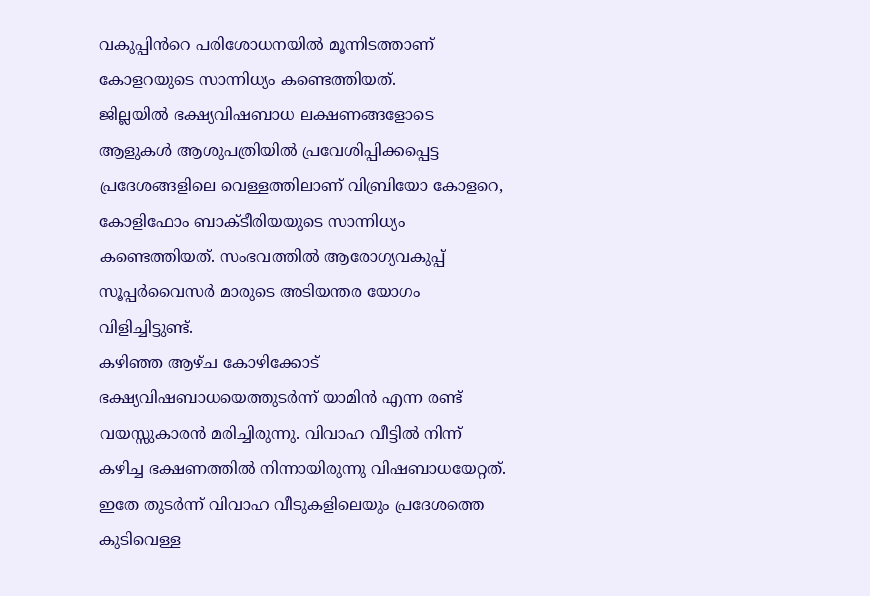വകുപ്പിൻറെ പരിശോധനയിൽ മൂന്നിടത്താണ് കോളറയുടെ സാന്നിധ്യം കണ്ടെത്തിയത്.
ജില്ലയിൽ ഭക്ഷ്യവിഷബാധ ലക്ഷണങ്ങളോടെ ആളുകൾ ആശുപത്രിയിൽ പ്രവേശിപ്പിക്കപ്പെട്ട പ്രദേശങ്ങളിലെ വെള്ളത്തിലാണ് വിബ്രിയോ കോളറെ, കോളിഫോം ബാക്ടീരിയയുടെ സാന്നിധ്യം കണ്ടെത്തിയത്. സംഭവത്തിൽ ആരോഗ്യവകുപ്പ് സൂപ്പർവൈസർ മാരുടെ അടിയന്തര യോഗം വിളിച്ചിട്ടുണ്ട്.
കഴിഞ്ഞ ആഴ്ച കോഴിക്കോട് ഭക്ഷ്യവിഷബാധയെത്തുടർന്ന് യാമിൻ എന്ന രണ്ട് വയസ്സുകാരൻ മരിച്ചിരുന്നു. വിവാഹ വീട്ടിൽ നിന്ന് കഴിച്ച ഭക്ഷണത്തിൽ നിന്നായിരുന്നു വിഷബാധയേറ്റത്. ഇതേ തുടർന്ന് വിവാഹ വീടുകളിലെയും പ്രദേശത്തെ കുടിവെള്ള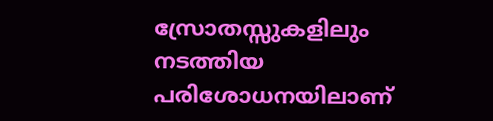സ്രോതസ്സുകളിലും നടത്തിയ പരിശോധനയിലാണ്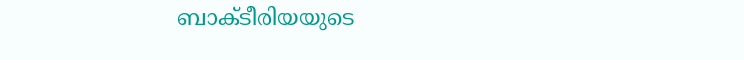ബാക്ടീരിയയുടെ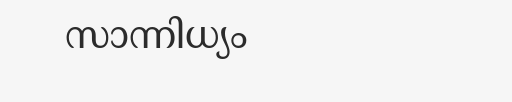സാന്നിധ്യം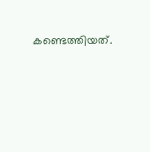കണ്ടെത്തിയത്.